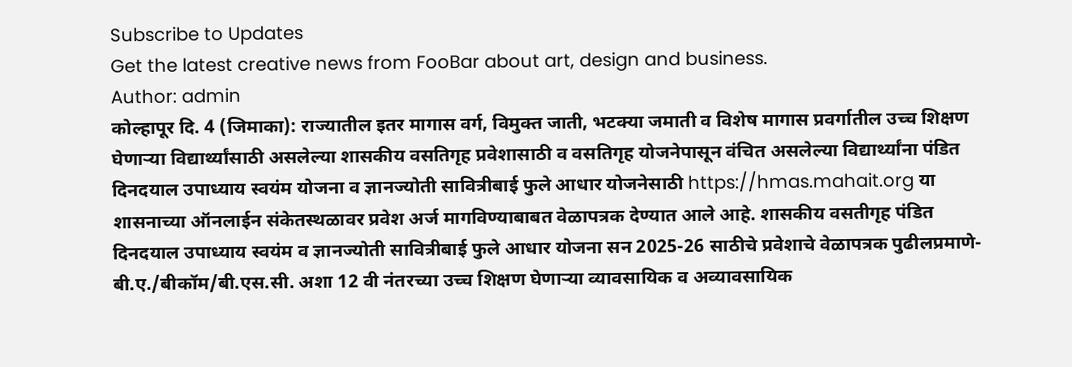Subscribe to Updates
Get the latest creative news from FooBar about art, design and business.
Author: admin
कोल्हापूर दि. 4 (जिमाका): राज्यातील इतर मागास वर्ग, विमुक्त जाती, भटक्या जमाती व विशेष मागास प्रवर्गातील उच्च शिक्षण घेणाऱ्या विद्यार्थ्यांसाठी असलेल्या शासकीय वसतिगृह प्रवेशासाठी व वसतिगृह योजनेपासून वंचित असलेल्या विद्यार्थ्यांना पंडित दिनदयाल उपाध्याय स्वयंम योजना व ज्ञानज्योती सावित्रीबाई फुले आधार योजनेसाठी https://hmas.mahait.org या शासनाच्या ऑनलाईन संकेतस्थळावर प्रवेश अर्ज मागविण्याबाबत वेळापत्रक देण्यात आले आहे. शासकीय वसतीगृह पंडित दिनदयाल उपाध्याय स्वयंम व ज्ञानज्योती सावित्रीबाई फुले आधार योजना सन 2025-26 साठीचे प्रवेशाचे वेळापत्रक पुढीलप्रमाणे- बी.ए./बीकॉम/बी.एस.सी. अशा 12 वी नंतरच्या उच्च शिक्षण घेणाऱ्या व्यावसायिक व अव्यावसायिक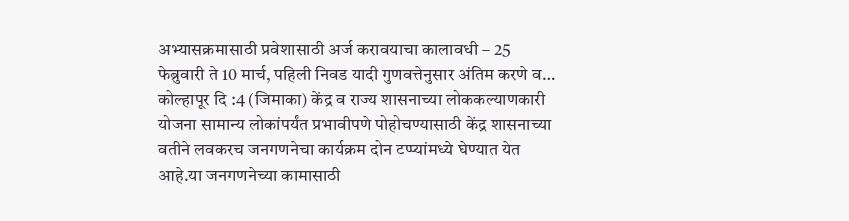अभ्यासक्रमासाठी प्रवेशासाठी अर्ज करावयाचा कालावधी – 25 फेब्रुवारी ते 10 मार्च, पहिली निवड यादी गुणवत्तेनुसार अंतिम करणे व…
कोल्हापूर दि :4 (जिमाका) केंद्र व राज्य शासनाच्या लोककल्याणकारी योजना सामान्य लोकांपर्यंत प्रभावीपणे पोहोचण्यासाठी केंद्र शासनाच्या वतीने लवकरच जनगणनेचा कार्यक्रम दोन टप्प्यांमध्ये घेण्यात येत आहे.या जनगणनेच्या कामासाठी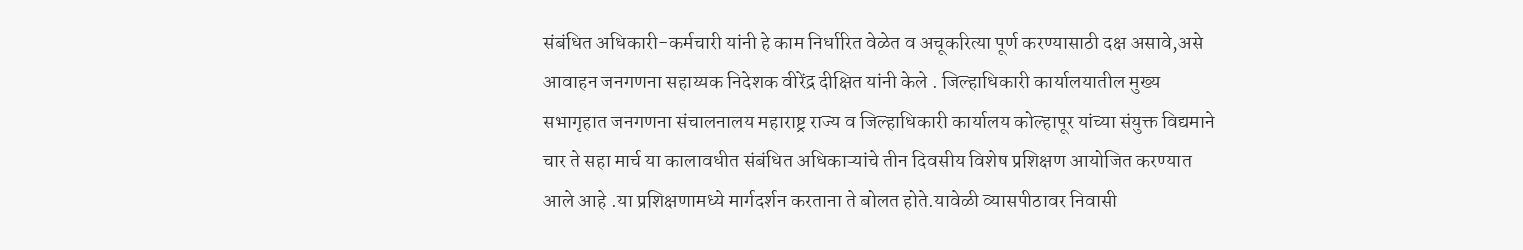संबंधित अधिकारी-कर्मचारी यांनी हे काम निर्धारित वेळेत व अचूकरित्या पूर्ण करण्यासाठी दक्ष असावे,असे आवाहन जनगणना सहाय्यक निदेशक वीरेंद्र दीक्षित यांनी केले . जिल्हाधिकारी कार्यालयातील मुख्य सभागृहात जनगणना संचालनालय महाराष्ट्र राज्य व जिल्हाधिकारी कार्यालय कोल्हापूर यांच्या संयुक्त विद्यमाने चार ते सहा मार्च या कालावधीत संबंधित अधिकाऱ्यांचे तीन दिवसीय विशेष प्रशिक्षण आयोजित करण्यात आले आहे .या प्रशिक्षणामध्ये मार्गदर्शन करताना ते बोलत होते.यावेळी व्यासपीठावर निवासी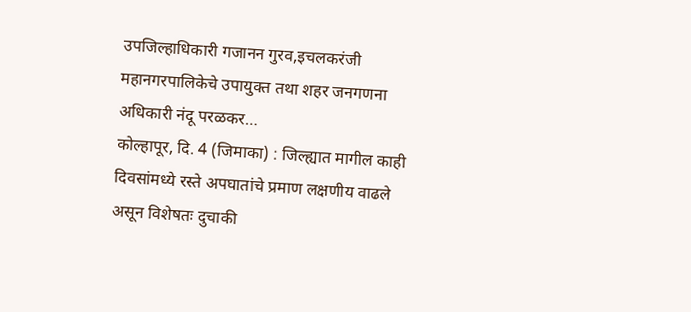उपजिल्हाधिकारी गजानन गुरव,इचलकरंजी महानगरपालिकेचे उपायुक्त तथा शहर जनगणना अधिकारी नंदू परळकर…
कोल्हापूर, दि. 4 (जिमाका) : जिल्ह्यात मागील काही दिवसांमध्ये रस्ते अपघातांचे प्रमाण लक्षणीय वाढले असून विशेषतः दुचाकी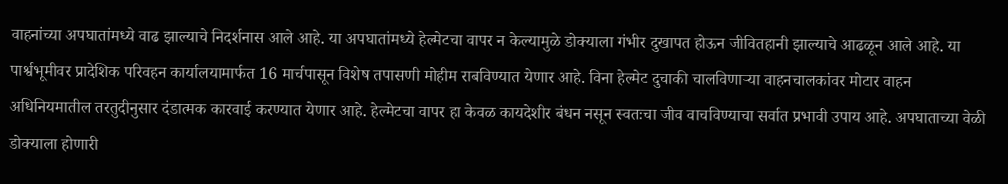वाहनांच्या अपघातांमध्ये वाढ झाल्याचे निदर्शनास आले आहे. या अपघातांमध्ये हेल्मेटचा वापर न केल्यामुळे डोक्याला गंभीर दुखापत होऊन जीवितहानी झाल्याचे आढळून आले आहे. या पार्श्वभूमीवर प्रादेशिक परिवहन कार्यालयामार्फत 16 मार्चपासून विशेष तपासणी मोहीम राबविण्यात येणार आहे. विना हेल्मेट दुचाकी चालविणाऱ्या वाहनचालकांवर मोटार वाहन अधिनियमातील तरतुदीनुसार दंडात्मक कारवाई करण्यात येणार आहे. हेल्मेटचा वापर हा केवळ कायदेशीर बंधन नसून स्वतःचा जीव वाचविण्याचा सर्वात प्रभावी उपाय आहे. अपघाताच्या वेळी डोक्याला होणारी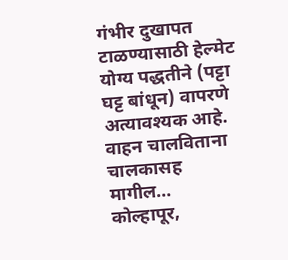गंभीर दुखापत टाळण्यासाठी हेल्मेट योग्य पद्धतीने (पट्टा घट्ट बांधून) वापरणे अत्यावश्यक आहे. वाहन चालविताना चालकासह मागील…
कोल्हापूर,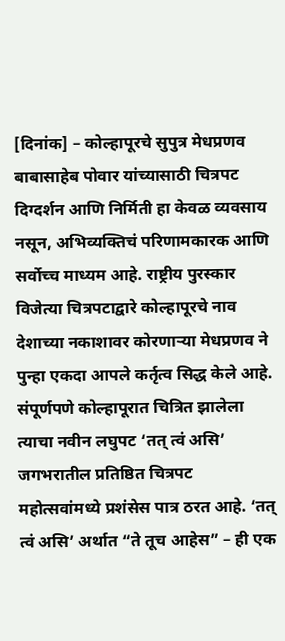[दिनांक] – कोल्हापूरचे सुपुत्र मेधप्रणव बाबासाहेब पोवार यांच्यासाठी चित्रपट दिग्दर्शन आणि निर्मिती हा केवळ व्यवसाय नसून, अभिव्यक्तिचं परिणामकारक आणि सर्वोच्च माध्यम आहे. राष्ट्रीय पुरस्कार विजेत्या चित्रपटाद्वारे कोल्हापूरचे नाव देशाच्या नकाशावर कोरणाऱ्या मेधप्रणव ने पुन्हा एकदा आपले कर्तृत्व सिद्ध केले आहे. संपूर्णपणे कोल्हापूरात चित्रित झालेला त्याचा नवीन लघुपट ‘तत् त्वं असि’ जगभरातील प्रतिष्ठित चित्रपट महोत्सवांमध्ये प्रशंसेस पात्र ठरत आहे. ‘तत् त्वं असि’ अर्थात “ते तूच आहेस” – ही एक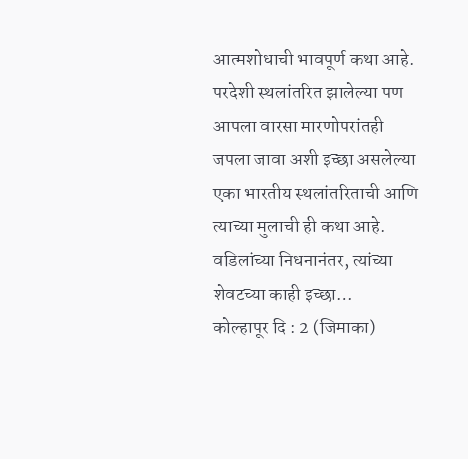आत्मशोधाची भावपूर्ण कथा आहे. परदेशी स्थलांतरित झालेल्या पण आपला वारसा मारणोपरांतही जपला जावा अशी इच्छा असलेल्या एका भारतीय स्थलांतरिताची आणि त्याच्या मुलाची ही कथा आहे. वडिलांच्या निधनानंतर, त्यांच्या शेवटच्या काही इच्छा…
कोल्हापूर दि : 2 (जिमाका)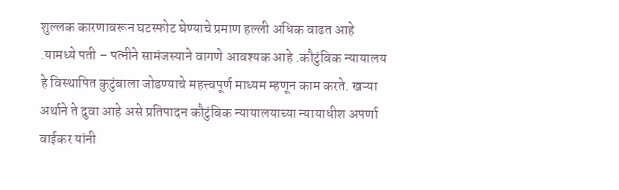शुल्लक कारणावरून घटस्फोट घेण्याचे प्रमाण हल्ली अधिक वाढत आहे .यामध्ये पती – पत्नीने सामंजस्याने वागणे आवश्यक आहे .कौटुंबिक न्यायालय हे विस्थापित कुटुंबाला जोडण्याचे महत्त्वपूर्ण माध्यम म्हणून काम करते. खऱ्या अर्थाने ते दुवा आहे असे प्रतिपादन कौटुंबिक न्यायालयाच्या न्यायाधीश अपर्णा वाईकर यांनी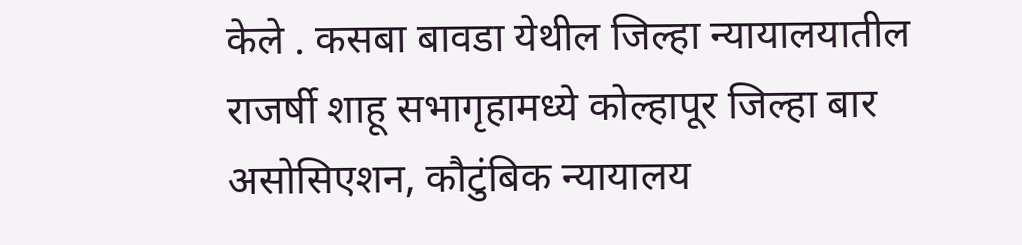केले . कसबा बावडा येथील जिल्हा न्यायालयातील राजर्षी शाहू सभागृहामध्ये कोल्हापूर जिल्हा बार असोसिएशन, कौटुंबिक न्यायालय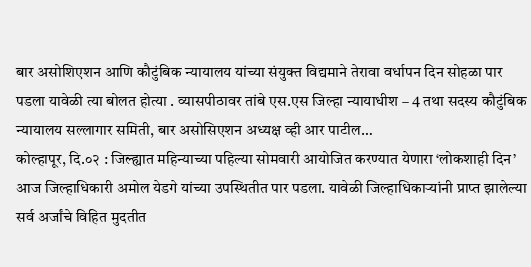बार असोशिएशन आणि कौटुंबिक न्यायालय यांच्या संयुक्त विद्यमाने तेरावा वर्धापन दिन सोहळा पार पडला यावेळी त्या बोलत होत्या . व्यासपीठावर तांबे एस.एस जिल्हा न्यायाधीश – 4 तथा सदस्य कौटुंबिक न्यायालय सल्लागार समिती, बार असोसिएशन अध्यक्ष व्ही आर पाटील…
कोल्हापूर, दि.०२ : जिल्ह्यात महिन्याच्या पहिल्या सोमवारी आयोजित करण्यात येणारा ‘लोकशाही दिन’ आज जिल्हाधिकारी अमोल येडगे यांच्या उपस्थितीत पार पडला. यावेळी जिल्हाधिकाऱ्यांनी प्राप्त झालेल्या सर्व अर्जांचे विहित मुदतीत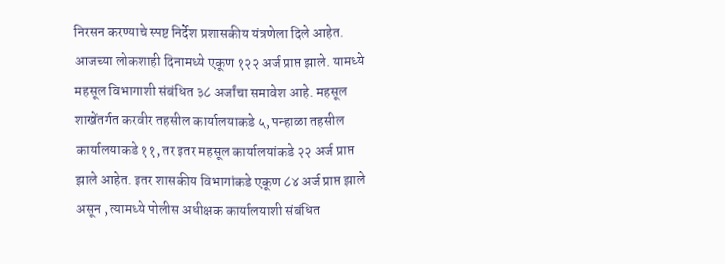निरसन करण्याचे स्पष्ट निर्देश प्रशासकीय यंत्रणेला दिले आहेत. आजच्या लोकशाही दिनामध्ये एकूण १२२ अर्ज प्राप्त झाले. यामध्ये महसूल विभागाशी संबंधित ३८ अर्जांचा समावेश आहे. महसूल शाखेंतर्गत करवीर तहसील कार्यालयाकडे ५, पन्हाळा तहसील कार्यालयाकडे ११, तर इतर महसूल कार्यालयांकडे २२ अर्ज प्राप्त झाले आहेत. इतर शासकीय विभागांकडे एकूण ८४ अर्ज प्राप्त झाले असून , त्यामध्ये पोलीस अधीक्षक कार्यालयाशी संबंधित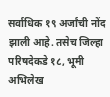सर्वाधिक १९ अर्जांची नोंद झाली आहे. तसेच जिल्हा परिषदेकडे १८, भूमी अभिलेख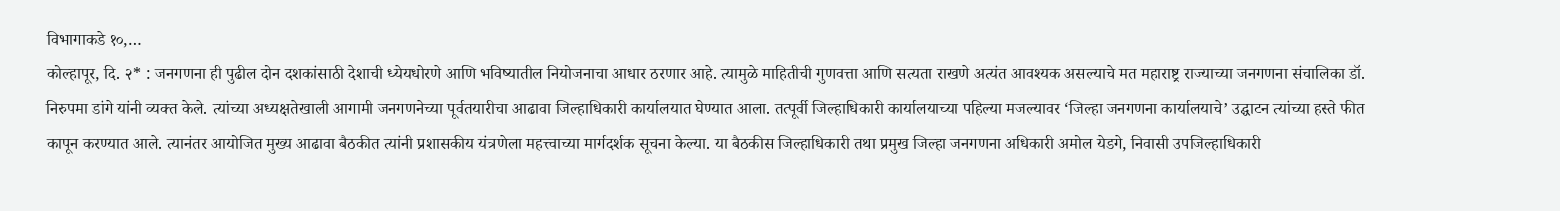विभागाकडे १०,…
कोल्हापूर, दि. २* : जनगणना ही पुढील दोन दशकांसाठी देशाची ध्येयधोरणे आणि भविष्यातील नियोजनाचा आधार ठरणार आहे. त्यामुळे माहितीची गुणवत्ता आणि सत्यता राखणे अत्यंत आवश्यक असल्याचे मत महाराष्ट्र राज्याच्या जनगणना संचालिका डॉ. निरुपमा डांगे यांनी व्यक्त केले. त्यांच्या अध्यक्षतेखाली आगामी जनगणनेच्या पूर्वतयारीचा आढावा जिल्हाधिकारी कार्यालयात घेण्यात आला. तत्पूर्वी जिल्हाधिकारी कार्यालयाच्या पहिल्या मजल्यावर ‘जिल्हा जनगणना कार्यालयाचे’ उद्घाटन त्यांच्या हस्ते फीत कापून करण्यात आले. त्यानंतर आयोजित मुख्य आढावा बैठकीत त्यांनी प्रशासकीय यंत्रणेला महत्त्वाच्या मार्गदर्शक सूचना केल्या. या बैठकीस जिल्हाधिकारी तथा प्रमुख जिल्हा जनगणना अधिकारी अमोल येडगे, निवासी उपजिल्हाधिकारी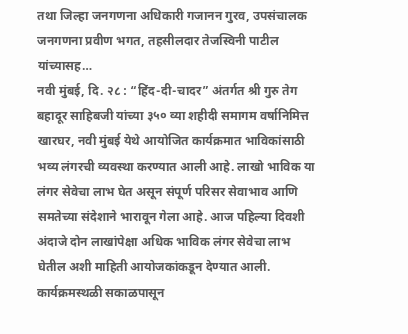तथा जिल्हा जनगणना अधिकारी गजानन गुरव, उपसंचालक जनगणना प्रवीण भगत, तहसीलदार तेजस्विनी पाटील यांच्यासह…
नवी मुंबई, दि. २८ : “हिंद-दी-चादर” अंतर्गत श्री गुरु तेग बहादूर साहिबजी यांच्या ३५० व्या शहीदी समागम वर्षानिमित्त खारघर, नवी मुंबई येथे आयोजित कार्यक्रमात भाविकांसाठी भव्य लंगरची व्यवस्था करण्यात आली आहे. लाखो भाविक या लंगर सेवेचा लाभ घेत असून संपूर्ण परिसर सेवाभाव आणि समतेच्या संदेशाने भारावून गेला आहे. आज पहिल्या दिवशी अंदाजे दोन लाखांपेक्षा अधिक भाविक लंगर सेवेचा लाभ घेतील अशी माहिती आयोजकांकडून देण्यात आली. कार्यक्रमस्थळी सकाळपासून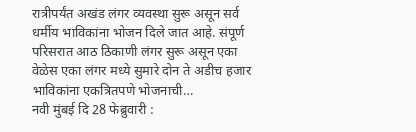रात्रीपर्यंत अखंड लंगर व्यवस्था सुरू असून सर्व धर्मीय भाविकांना भोजन दिले जात आहे. संपूर्ण परिसरात आठ ठिकाणी लंगर सुरू असून एका वेळेस एका लंगर मध्ये सुमारे दोन ते अडीच हजार भाविकांना एकत्रितपणे भोजनाची…
नवी मुंबई दि 28 फेब्रुवारी :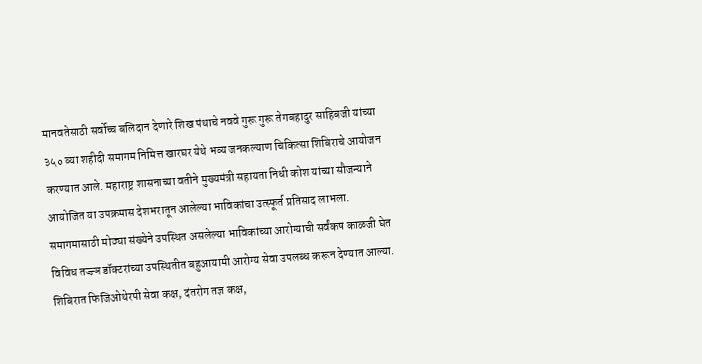मानवतेसाठी सर्वोच्च बलिदान देणारे शिख पंथाचे नववे गुरू गुरू तेगबहादुर साहिबजी यांच्या ३५० व्या शहीदी समागम निमित्त खारघर येथे भव्य जनकल्याण चिकित्सा शिबिराचे आयोजन करण्यात आले. महाराष्ट्र शासनाच्या वतीने मुख्यमंत्री सहायता निधी कोश यांच्या सौजन्याने आयोजित या उपक्रमास देशभरातून आलेल्या भाविकांचा उत्स्फूर्त प्रतिसाद लाभला. समागमासाठी मोठ्या संख्येने उपस्थित असलेल्या भाविकांच्या आरोग्याची सर्वंकष काळजी घेत विविध तज्ज्ञ डॉक्टरांच्या उपस्थितीत बहुआयामी आरोग्य सेवा उपलब्ध करून देण्यात आल्या. शिबिरात फिजिओथेरपी सेवा कक्ष, दंतरोग तज्ञ कक्ष,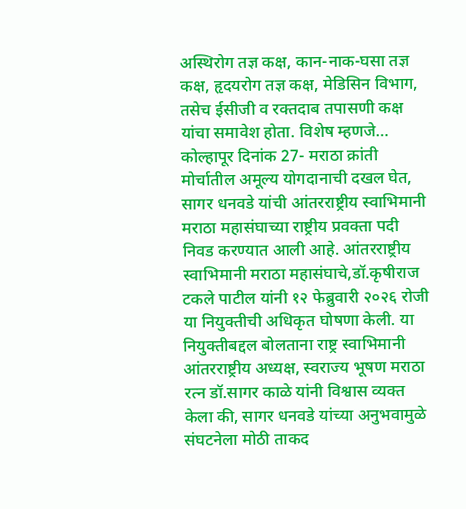अस्थिरोग तज्ञ कक्ष, कान-नाक-घसा तज्ञ कक्ष, हृदयरोग तज्ञ कक्ष, मेडिसिन विभाग, तसेच ईसीजी व रक्तदाब तपासणी कक्ष यांचा समावेश होता. विशेष म्हणजे…
कोल्हापूर दिनांक 27- मराठा क्रांती मोर्चातील अमूल्य योगदानाची दखल घेत, सागर धनवडे यांची आंतरराष्ट्रीय स्वाभिमानी मराठा महासंघाच्या राष्ट्रीय प्रवक्ता पदी निवड करण्यात आली आहे. आंतरराष्ट्रीय स्वाभिमानी मराठा महासंघाचे,डॉ.कृषीराज टकले पाटील यांनी १२ फेब्रुवारी २०२६ रोजी या नियुक्तीची अधिकृत घोषणा केली. या नियुक्तीबद्दल बोलताना राष्ट्र स्वाभिमानी आंतरराष्ट्रीय अध्यक्ष, स्वराज्य भूषण मराठा रत्न डॉ.सागर काळे यांनी विश्वास व्यक्त केला की, सागर धनवडे यांच्या अनुभवामुळे संघटनेला मोठी ताकद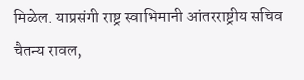मिळेल. याप्रसंगी राष्ट्र स्वाभिमानी आंतरराष्ट्रीय सचिव चैतन्य रावल,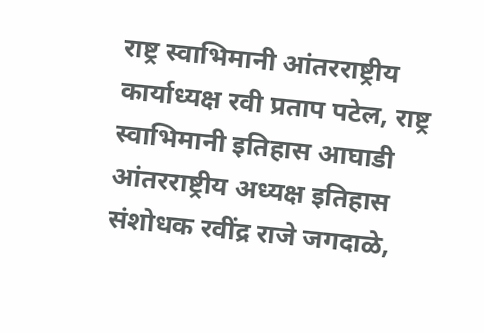राष्ट्र स्वाभिमानी आंतरराष्ट्रीय कार्याध्यक्ष रवी प्रताप पटेल, राष्ट्र स्वाभिमानी इतिहास आघाडी आंतरराष्ट्रीय अध्यक्ष इतिहास संशोधक रवींद्र राजे जगदाळे,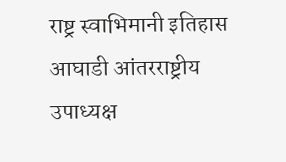राष्ट्र स्वाभिमानी इतिहास आघाडी आंतरराष्ट्रीय उपाध्यक्ष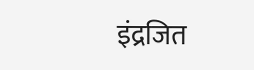इंद्रजित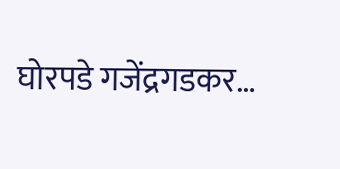घोरपडे गजेंद्रगडकर…